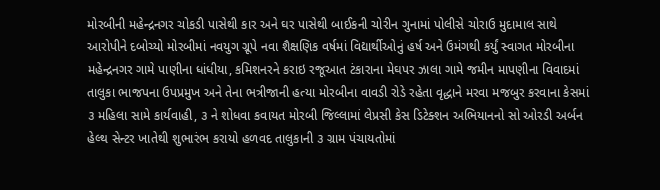મોરબીની મહેન્દ્રનગર ચોકડી પાસેથી કાર અને ઘર પાસેથી બાઈકની ચોરીન ગુનામાં પોલીસે ચોરાઉ મુદામાલ સાથે આરોપીને દબોચ્યો મોરબીમાં નવયુગ ગ્રૂપે નવા શૈક્ષણિક વર્ષમાં વિદ્યાર્થીઓનું હર્ષ અને ઉમંગથી કર્યું સ્વાગત મોરબીના મહેન્દ્રનગર ગામે પાણીના ધાંધીયા, કમિશનરને કરાઇ રજૂઆત ટંકારાના મેઘપર ઝાલા ગામે જમીન માપણીના વિવાદમાં તાલુકા ભાજપના ઉપપ્રમુખ અને તેના ભત્રીજાની હત્યા મોરબીના વાવડી રોડે રહેતા વૃદ્ધાને મરવા મજબુર કરવાના કેસમાં ૩ મહિલા સામે કાર્યવાહી, ૩ ને શોધવા કવાયત મોરબી જિલ્લામાં લેપ્રસી કેસ ડિટેક્શન અભિયાનનો સો ઓરડી અર્બન હેલ્થ સેન્ટર ખાતેથી શુભારંભ કરાયો હળવદ તાલુકાની ૩ ગ્રામ પંચાયતોમાં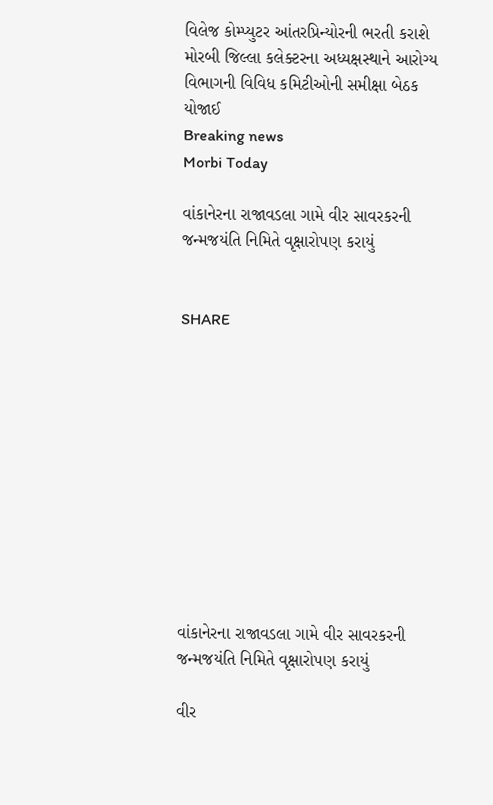વિલેજ કોમ્પ્યુટર આંતરપ્રિન્યોરની ભરતી કરાશે મોરબી જિલ્લા કલેક્ટરના અધ્યક્ષસ્થાને આરોગ્ય વિભાગની વિવિધ કમિટીઓની સમીક્ષા બેઠક યોજાઈ
Breaking news
Morbi Today

વાંકાનેરના રાજાવડલા ગામે વીર સાવરકરની જન્મજયંતિ નિમિતે વૃક્ષારોપણ કરાયું


SHARE











વાંકાનેરના રાજાવડલા ગામે વીર સાવરકરની જન્મજયંતિ નિમિતે વૃક્ષારોપણ કરાયું

વીર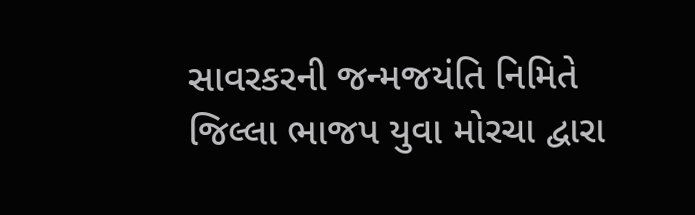સાવરકરની જન્મજયંતિ નિમિતે જિલ્લા ભાજપ યુવા મોરચા દ્વારા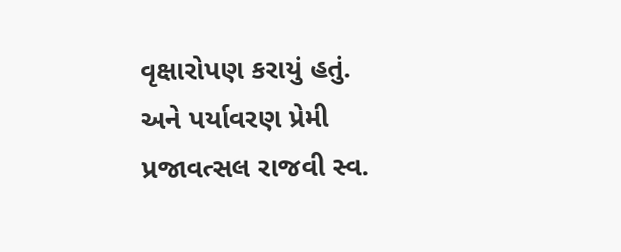વૃક્ષારોપણ કરાયું હતું. અને પર્યાવરણ પ્રેમી પ્રજાવત્સલ રાજવી સ્વ.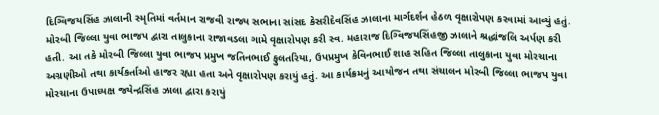દિગ્વિજયસિંહ ઝાલાની સ્મૃતિમાં વર્તમાન રાજવી રાજ્ય સભાના સાંસદ કેસરીદેવસિંહ ઝાલાના માર્ગદર્શન હેઠળ વૃક્ષારોપણ કરવામાં આવ્યું હતું. મોરબી જિલ્લા યુવા ભાજપ દ્વારા તાલુકાના રાજાવડલા ગામે વૃક્ષારોપણ કરી સ્વ. મહારાજ દિગ્વિજયસિંહજી ઝાલાને શ્રદ્ધાંજલિ અર્પણ કરી હતી. આ તકે મોરબી જિલ્લા યુવા ભાજપ પ્રમુખ જતિનભાઈ ફુલતરિયા, ઉપપ્રમુખ કેવિનભાઈ શાહ સહિત જિલ્લા તાલુકાના યુવા મોરચાના અગ્રણીઓ તથા કાર્યકર્તાઓ હાજર રહ્યા હતા અને વૃક્ષારોપણ કરાયું હતું. આ કાર્યક્રમનું આયોજન તથા સંચાલન મોરબી જિલ્લા ભાજપ યુવા મોરચાના ઉપાધ્યક્ષ જયેન્દ્રસિંહ ઝાલા દ્વારા કરાયું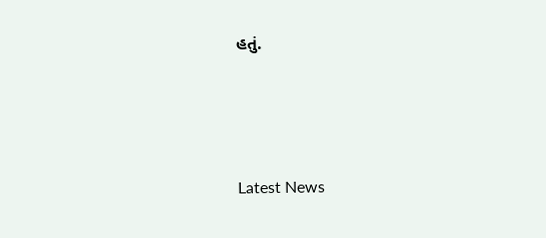હતું.






Latest News